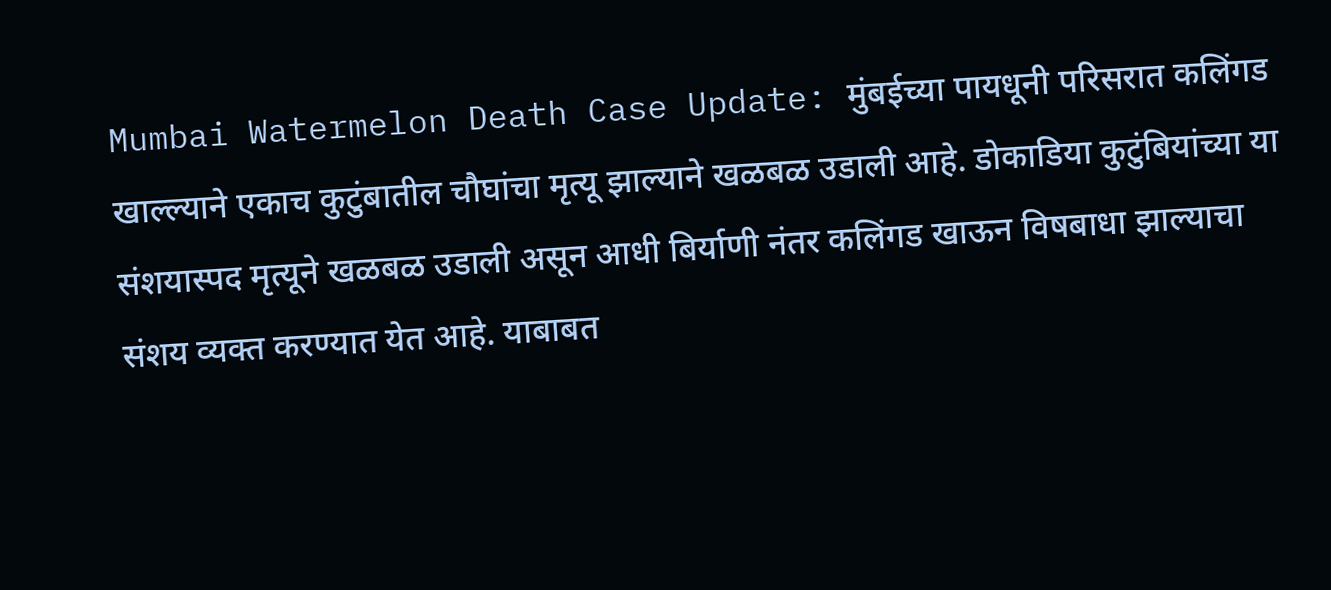Mumbai Watermelon Death Case Update: मुंबईच्या पायधूनी परिसरात कलिंगड खाल्ल्याने एकाच कुटुंबातील चौघांचा मृत्यू झाल्याने खळबळ उडाली आहे. डोकाडिया कुटुंबियांच्या या संशयास्पद मृत्यूने खळबळ उडाली असून आधी बिर्याणी नंतर कलिंगड खाऊन विषबाधा झाल्याचा संशय व्यक्त करण्यात येत आहे. याबाबत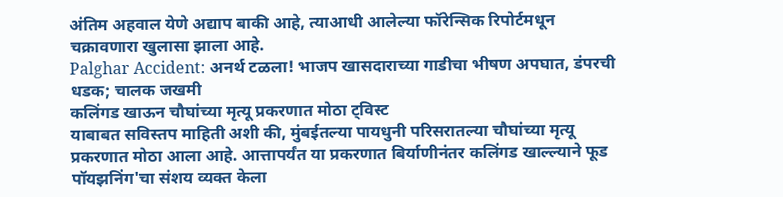अंतिम अहवाल येणे अद्याप बाकी आहे, त्याआधी आलेल्या फॉरेन्सिक रिपोर्टमधून चक्रावणारा खुलासा झाला आहे.
Palghar Accident: अनर्थ टळला! भाजप खासदाराच्या गाडीचा भीषण अपघात, डंपरची धडक; चालक जखमी
कलिंगड खाऊन चौघांच्या मृत्यू प्रकरणात मोठा ट्विस्ट
याबाबत सविस्तप माहिती अशी की, मुंबईतल्या पायधुनी परिसरातल्या चौघांच्या मृत्यू प्रकरणात मोठा आला आहे. आत्तापर्यंत या प्रकरणात बिर्याणीनंतर कलिंगड खाल्ल्याने फूड पॉयझनिंग'चा संशय व्यक्त केला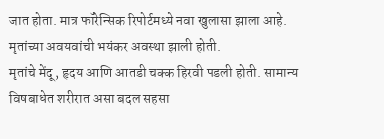जात होता. मात्र फॉरेन्सिक रिपोर्टमध्ये नवा खुलासा झाला आहे. मृतांच्या अवयवांची भयंकर अवस्था झाली होती.
मृतांचे मेंदू, हृदय आणि आतडी चक्क हिरवी पडली होती. सामान्य विषबाधेत शरीरात असा बदल सहसा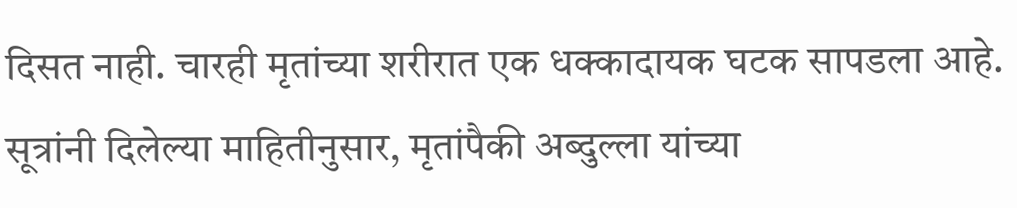दिसत नाही. चारही मृतांच्या शरीरात एक धक्कादायक घटक सापडला आहे. सूत्रांनी दिलेल्या माहितीनुसार, मृतांपैकी अब्दुल्ला यांच्या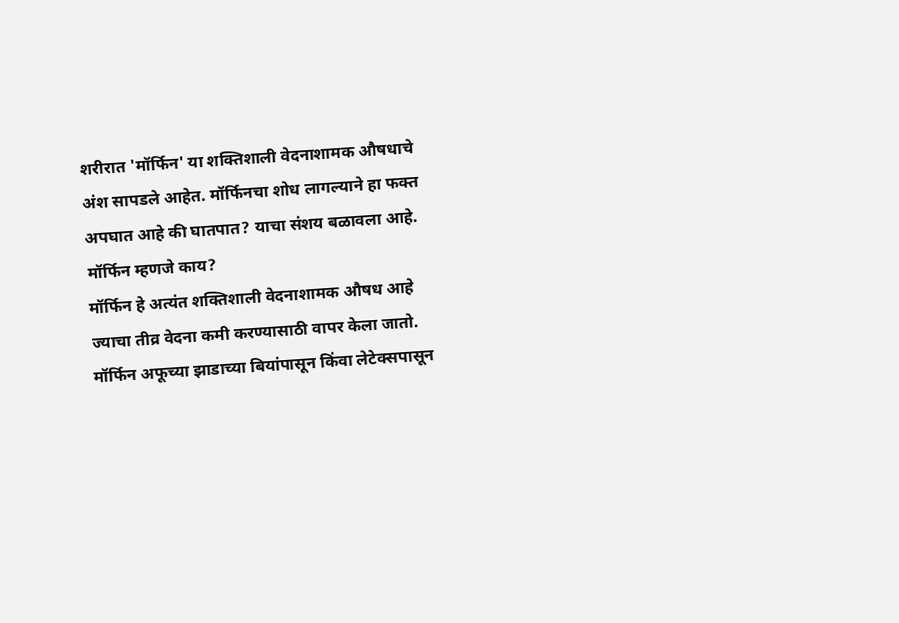शरीरात 'मॉर्फिन' या शक्तिशाली वेदनाशामक औषधाचे अंश सापडले आहेत. मॉर्फिनचा शोध लागल्याने हा फक्त अपघात आहे की घातपात? याचा संशय बळावला आहे.
मॉर्फिन म्हणजे काय?
मॉर्फिन हे अत्यंत शक्तिशाली वेदनाशामक औषध आहे ज्याचा तीव्र वेदना कमी करण्यासाठी वापर केला जातो. मॉर्फिन अफूच्या झाडाच्या बियांपासून किंवा लेटेक्सपासून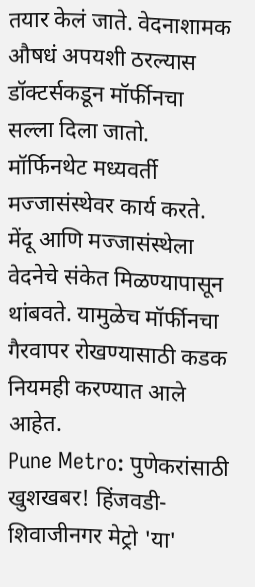तयार केलं जाते. वेदनाशामक औषधं अपयशी ठरल्यास डॉक्टर्सकडून मॉर्फीनचा सल्ला दिला जातो. मॉर्फिनथेट मध्यवर्ती मज्जासंस्थेवर कार्य करते. मेंदू आणि मज्जासंस्थेला वेदनेचे संकेत मिळण्यापासून थांबवते. यामुळेच मॉर्फीनचा गैरवापर रोखण्यासाठी कडक नियमही करण्यात आले आहेत.
Pune Metro: पुणेकरांसाठी खुशखबर! हिंजवडी- शिवाजीनगर मेट्रो 'या'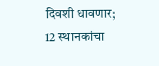दिवशी धावणार; 12 स्थानकांचा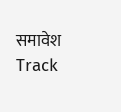समावेश
Track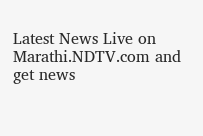Latest News Live on Marathi.NDTV.com and get news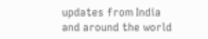updates from India and around the world